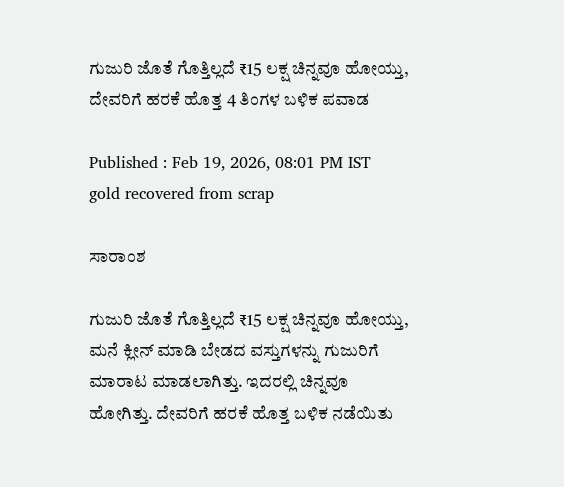ಗುಜುರಿ ಜೊತೆ ಗೊತ್ತಿಲ್ಲದೆ ₹15 ಲಕ್ಷ ಚಿನ್ನವೂ ಹೋಯ್ತು, ದೇವರಿಗೆ ಹರಕೆ ಹೊತ್ತ 4 ತಿಂಗಳ ಬಳಿಕ ಪವಾಡ

Published : Feb 19, 2026, 08:01 PM IST
gold recovered from scrap

ಸಾರಾಂಶ

ಗುಜುರಿ ಜೊತೆ ಗೊತ್ತಿಲ್ಲದೆ ₹15 ಲಕ್ಷ ಚಿನ್ನವೂ ಹೋಯ್ತು, ಮನೆ ಕ್ಲೀನ್ ಮಾಡಿ ಬೇಡದ ವಸ್ತುಗಳನ್ನು ಗುಜುರಿಗೆ ಮಾರಾಟ ಮಾಡಲಾಗಿತ್ತು. ಇದರಲ್ಲಿ ಚಿನ್ನವೂ ಹೋಗಿತ್ತು. ದೇವರಿಗೆ ಹರಕೆ ಹೊತ್ತ ಬಳಿಕ ನಡೆಯಿತು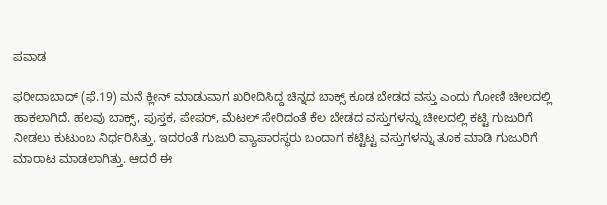ಪವಾಡ

ಫರೀದಾಬಾದ್ (ಫೆ.19) ಮನೆ ಕ್ಲೀನ್ ಮಾಡುವಾಗ ಖರೀದಿಸಿದ್ದ ಚಿನ್ನದ ಬಾಕ್ಸ್ ಕೂಡ ಬೇಡದ ವಸ್ತು ಎಂದು ಗೋಣಿ ಚೀಲದಲ್ಲಿ ಹಾಕಲಾಗಿದೆ. ಹಲವು ಬಾಕ್ಸ್, ಪುಸ್ತಕ, ಪೇಪರ್, ಮೆಟಲ್ ಸೇರಿದಂತೆ ಕೆಲ ಬೇಡದ ವಸ್ತುಗಳನ್ನು ಚೀಲದಲ್ಲಿ ಕಟ್ಟಿ ಗುಜುರಿಗೆ ನೀಡಲು ಕುಟುಂಬ ನಿರ್ಧರಿಸಿತ್ತು. ಇದರಂತೆ ಗುಜುರಿ ವ್ಯಾಪಾರಸ್ಥರು ಬಂದಾಗ ಕಟ್ಟಿಟ್ಟ ವಸ್ತುಗಳನ್ನು ತೂಕ ಮಾಡಿ ಗುಜುರಿಗೆ ಮಾರಾಟ ಮಾಡಲಾಗಿತ್ತು. ಆದರೆ ಈ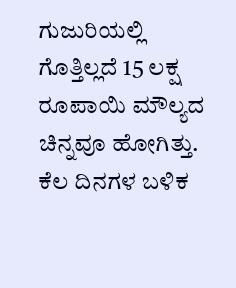ಗುಜುರಿಯಲ್ಲಿ ಗೊತ್ತಿಲ್ಲದೆ 15 ಲಕ್ಷ ರೂಪಾಯಿ ಮೌಲ್ಯದ ಚಿನ್ನವೂ ಹೋಗಿತ್ತು. ಕೆಲ ದಿನಗಳ ಬಳಿಕ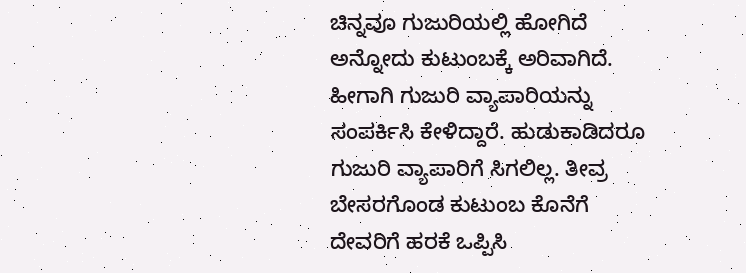ಚಿನ್ನವೂ ಗುಜುರಿಯಲ್ಲಿ ಹೋಗಿದೆ ಅನ್ನೋದು ಕುಟುಂಬಕ್ಕೆ ಅರಿವಾಗಿದೆ. ಹೀಗಾಗಿ ಗುಜುರಿ ವ್ಯಾಪಾರಿಯನ್ನು ಸಂಪರ್ಕಿಸಿ ಕೇಳಿದ್ದಾರೆ. ಹುಡುಕಾಡಿದರೂ ಗುಜುರಿ ವ್ಯಾಪಾರಿಗೆ ಸಿಗಲಿಲ್ಲ. ತೀವ್ರ ಬೇಸರಗೊಂಡ ಕುಟುಂಬ ಕೊನೆಗೆ ದೇವರಿಗೆ ಹರಕೆ ಒಪ್ಪಿಸಿ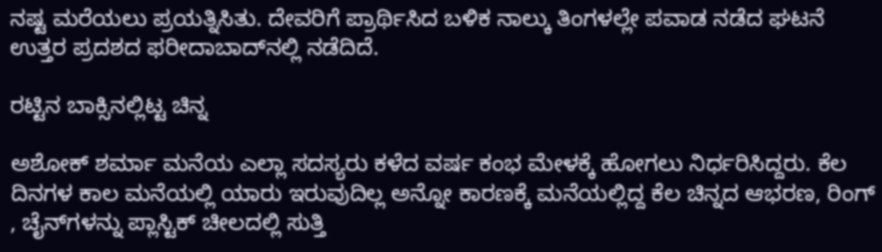ನಷ್ಟ ಮರೆಯಲು ಪ್ರಯತ್ನಿಸಿತು. ದೇವರಿಗೆ ಪ್ರಾರ್ಥಿಸಿದ ಬಳಿಕ ನಾಲ್ಕು ತಿಂಗಳಲ್ಲೇ ಪವಾಡ ನಡೆದ ಘಟನೆ ಉತ್ತರ ಪ್ರದಶದ ಫರೀದಾಬಾದ್‌ನಲ್ಲಿ ನಡೆದಿದೆ.

ರಟ್ಟಿನ ಬಾಕ್ಸಿನಲ್ಲಿಟ್ಟ ಚಿನ್ನ

ಅಶೋಕ್ ಶರ್ಮಾ ಮನೆಯ ಎಲ್ಲಾ ಸದಸ್ಯರು ಕಳೆದ ವರ್ಷ ಕಂಭ ಮೇಳಕ್ಕೆ ಹೋಗಲು ನಿರ್ಧರಿಸಿದ್ದರು. ಕೆಲ ದಿನಗಳ ಕಾಲ ಮನೆಯಲ್ಲಿ ಯಾರು ಇರುವುದಿಲ್ಲ ಅನ್ನೋ ಕಾರಣಕ್ಕೆ ಮನೆಯಲ್ಲಿದ್ದ ಕೆಲ ಚಿನ್ನದ ಆಭರಣ, ರಿಂಗ್ , ಚೈನ್‌ಗಳನ್ನು ಪ್ಲಾಸ್ಟಿಕ್ ಚೀಲದಲ್ಲಿ ಸುತ್ತಿ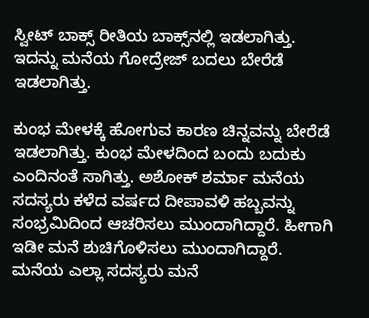ಸ್ವೀಟ್ ಬಾಕ್ಸ್ ರೀತಿಯ ಬಾಕ್ಸ್‌ನಲ್ಲಿ ಇಡಲಾಗಿತ್ತು. ಇದನ್ನು ಮನೆಯ ಗೋದ್ರೇಜ್ ಬದಲು ಬೇರೆಡೆ ಇಡಲಾಗಿತ್ತು.

ಕುಂಭ ಮೇಳಕ್ಕೆ ಹೋಗುವ ಕಾರಣ ಚಿನ್ನವನ್ನು ಬೇರೆಡೆ ಇಡಲಾಗಿತ್ತು. ಕುಂಭ ಮೇಳದಿಂದ ಬಂದು ಬದುಕು ಎಂದಿನಂತೆ ಸಾಗಿತ್ತು. ಅಶೋಕ್ ಶರ್ಮಾ ಮನೆಯ ಸದಸ್ಯರು ಕಳೆದ ವರ್ಷದ ದೀಪಾವಳಿ ಹಬ್ಬವನ್ನು ಸಂಭ್ರಮಿದಿಂದ ಆಚರಿಸಲು ಮುಂದಾಗಿದ್ದಾರೆ. ಹೀಗಾಗಿ ಇಡೀ ಮನೆ ಶುಚಿಗೊಳಿಸಲು ಮುಂದಾಗಿದ್ದಾರೆ. ಮನೆಯ ಎಲ್ಲಾ ಸದಸ್ಯರು ಮನೆ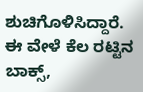ಶುಚಿಗೊಳಿಸಿದ್ದಾರೆ. ಈ ವೇಳೆ ಕೆಲ ರಟ್ಟಿನ ಬಾಕ್ಸ್,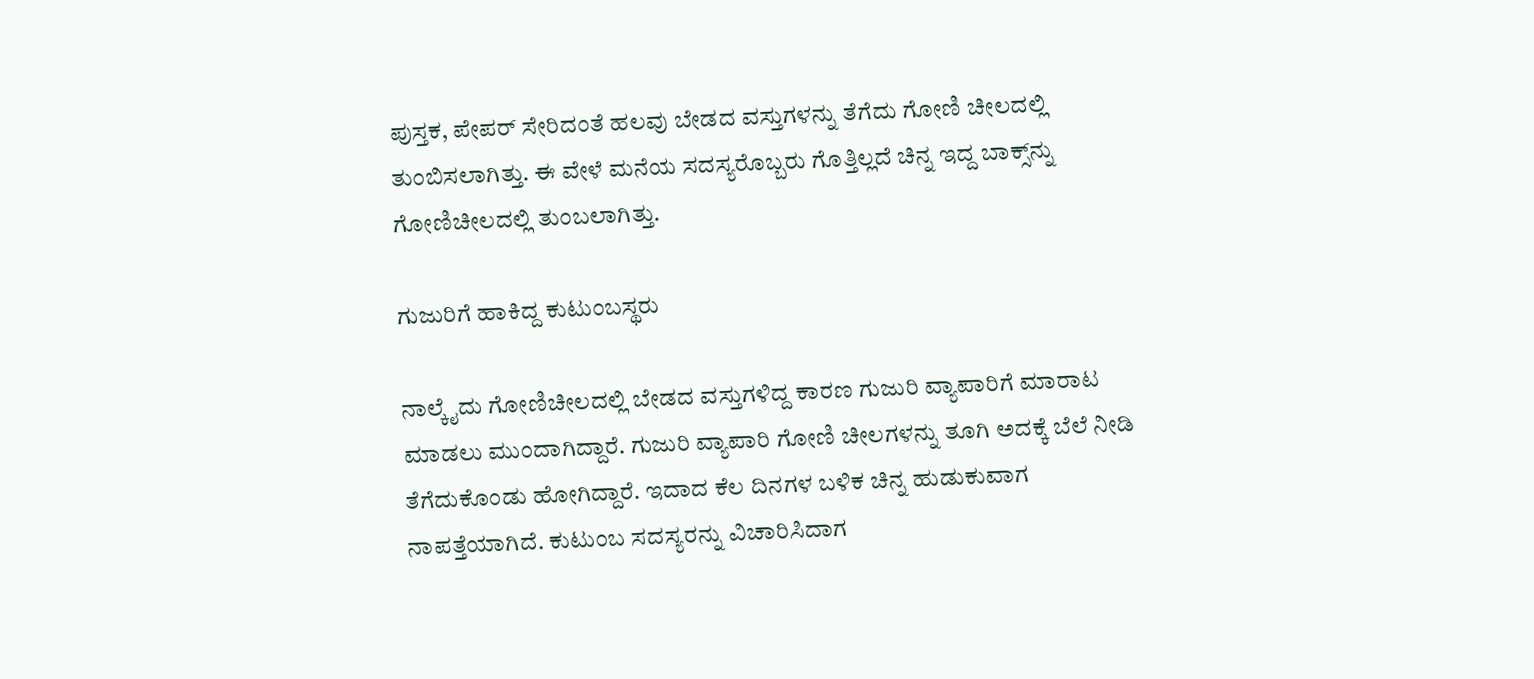ಪುಸ್ತಕ, ಪೇಪರ್ ಸೇರಿದಂತೆ ಹಲವು ಬೇಡದ ವಸ್ತುಗಳನ್ನು ತೆಗೆದು ಗೋಣಿ ಚೀಲದಲ್ಲಿ ತುಂಬಿಸಲಾಗಿತ್ತು. ಈ ವೇಳೆ ಮನೆಯ ಸದಸ್ಯರೊಬ್ಬರು ಗೊತ್ತಿಲ್ಲದೆ ಚಿನ್ನ ಇದ್ದ ಬಾಕ್ಸ್‌ನ್ನು ಗೋಣಿಚೀಲದಲ್ಲಿ ತುಂಬಲಾಗಿತ್ತು.

ಗುಜುರಿಗೆ ಹಾಕಿದ್ದ ಕುಟುಂಬಸ್ಥರು

ನಾಲ್ಕೈದು ಗೋಣಿಚೀಲದಲ್ಲಿ ಬೇಡದ ವಸ್ತುಗಳಿದ್ದ ಕಾರಣ ಗುಜುರಿ ವ್ಯಾಪಾರಿಗೆ ಮಾರಾಟ ಮಾಡಲು ಮುಂದಾಗಿದ್ದಾರೆ. ಗುಜುರಿ ವ್ಯಾಪಾರಿ ಗೋಣಿ ಚೀಲಗಳನ್ನು ತೂಗಿ ಅದಕ್ಕೆ ಬೆಲೆ ನೀಡಿ ತೆಗೆದುಕೊಂಡು ಹೋಗಿದ್ದಾರೆ. ಇದಾದ ಕೆಲ ದಿನಗಳ ಬಳಿಕ ಚಿನ್ನ ಹುಡುಕುವಾಗ ನಾಪತ್ತೆಯಾಗಿದೆ. ಕುಟುಂಬ ಸದಸ್ಯರನ್ನು ವಿಚಾರಿಸಿದಾಗ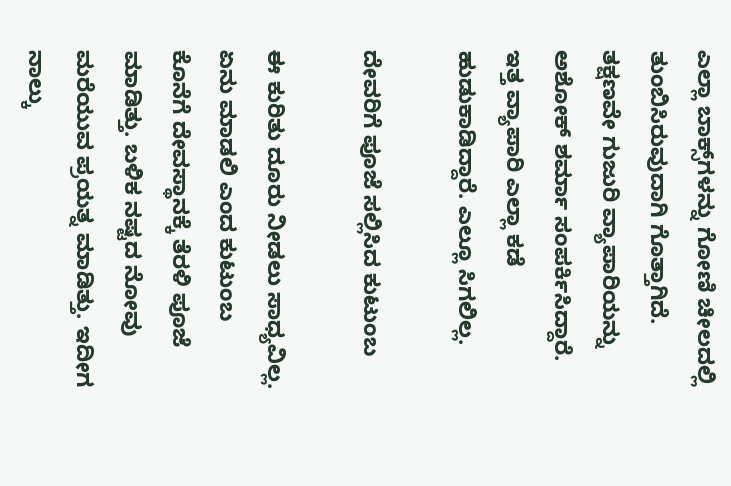ಎಲ್ಲಾ ಬಾಕ್ಸ್‌ಗಳನ್ನು ಗೋಣಿ ಚೀಲದಲ್ಲಿ ತುಂಬಿಸಿರುವುದಾಗಿ ಗೊತ್ತಾಗಿದೆ. ತಕ್ಷಣವೇ ಗುಜುರಿ ವ್ಯಾಪಾರಿಯನ್ನು ಅಶೋಕ್ ಶರ್ಮಾ ಸಂಪರ್ಕಿಸಿದ್ದಾರೆ. ಇತ್ತ ವ್ಯಾಪಾರಿ ಎಲ್ಲಾ ಕಡೆ ಹುಡುಕಾಡಿದ್ದಾರೆ. ಎಲ್ಲೂ ಸಿಗಲಿಲ್ಲ.

ದೇವರಿಗೆ ಪೂಜೆ ಸಲ್ಲಿಸಿದ ಕುಟುಂಬ

ಈ ಕುರಿತು ದೂರು ನೀಡಲು ಸಾಧ್ಯವಿಲ್ಲ. ಏನು ಮಾಡಲಿ ಎಂದ ಕುಟುಂಬ ಕೊನೆಗೆ ದೇವಸ್ಥಾನಕ್ಕೆ ತೆರಳಿ ಪೂಜೆ ಮಾಡಿತ್ತು. ಬಳಿಕ ನಷ್ಟದ ನೋವು ಮರೆಯುವ ಪ್ರಯತ್ನ ಮಾಡಿತ್ತು. ಇದೀಗ ನಾಲ್ಕು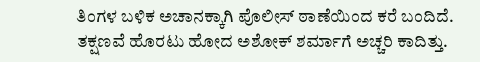ತಿಂಗಳ ಬಳಿಕ ಅಚಾನಕ್ಕಾಗಿ ಪೊಲೀಸ್ ಠಾಣೆಯಿಂದ ಕರೆ ಬಂದಿದೆ. ತಕ್ಷಣವೆ ಹೊರಟು ಹೋದ ಅಶೋಕ್ ಶರ್ಮಾಗೆ ಅಚ್ಚರಿ ಕಾದಿತ್ತು.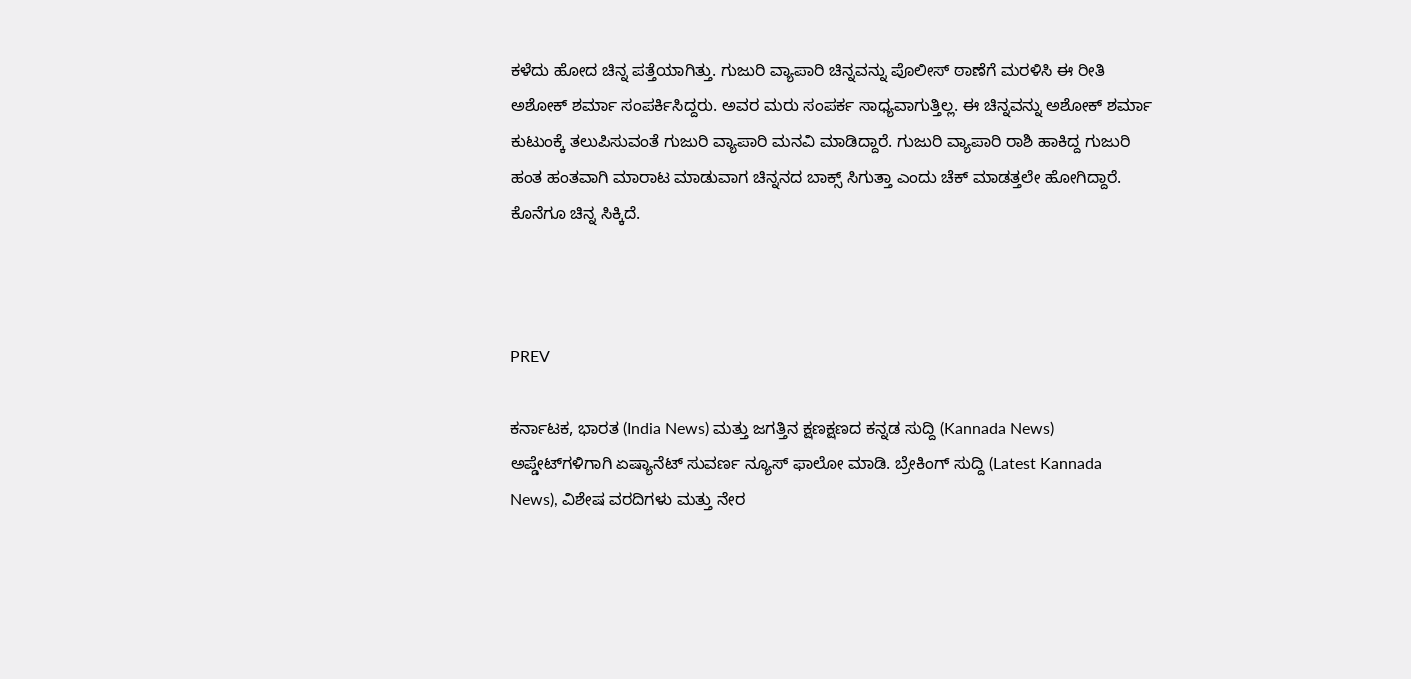ಕಳೆದು ಹೋದ ಚಿನ್ನ ಪತ್ತೆಯಾಗಿತ್ತು. ಗುಜುರಿ ವ್ಯಾಪಾರಿ ಚಿನ್ನವನ್ನು ಪೊಲೀಸ್ ಠಾಣೆಗೆ ಮರಳಿಸಿ ಈ ರೀತಿ ಅಶೋಕ್ ಶರ್ಮಾ ಸಂಪರ್ಕಿಸಿದ್ದರು. ಅವರ ಮರು ಸಂಪರ್ಕ ಸಾಧ್ಯವಾಗುತ್ತಿಲ್ಲ. ಈ ಚಿನ್ನವನ್ನು ಅಶೋಕ್ ಶರ್ಮಾ ಕುಟುಂಕ್ಕೆ ತಲುಪಿಸುವಂತೆ ಗುಜುರಿ ವ್ಯಾಪಾರಿ ಮನವಿ ಮಾಡಿದ್ದಾರೆ. ಗುಜುರಿ ವ್ಯಾಪಾರಿ ರಾಶಿ ಹಾಕಿದ್ದ ಗುಜುರಿ ಹಂತ ಹಂತವಾಗಿ ಮಾರಾಟ ಮಾಡುವಾಗ ಚಿನ್ನನದ ಬಾಕ್ಸ್ ಸಿಗುತ್ತಾ ಎಂದು ಚೆಕ್ ಮಾಡತ್ತಲೇ ಹೋಗಿದ್ದಾರೆ. ಕೊನೆಗೂ ಚಿನ್ನ ಸಿಕ್ಕಿದೆ.



PREV

ಕರ್ನಾಟಕ, ಭಾರತ (India News) ಮತ್ತು ಜಗತ್ತಿನ ಕ್ಷಣಕ್ಷಣದ ಕನ್ನಡ ಸುದ್ದಿ (Kannada News) ಅಪ್ಡೇಟ್‌ಗಳಿಗಾಗಿ ಏಷ್ಯಾನೆಟ್ ಸುವರ್ಣ ನ್ಯೂಸ್‌ ಫಾಲೋ ಮಾಡಿ. ಬ್ರೇಕಿಂಗ್ ಸುದ್ದಿ (Latest Kannada News), ವಿಶೇಷ ವರದಿಗಳು ಮತ್ತು ನೇರ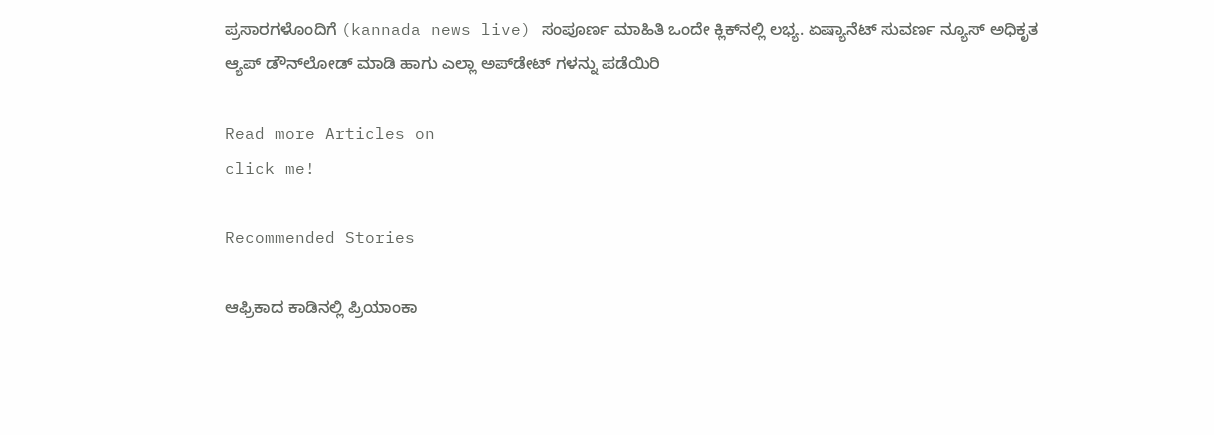ಪ್ರಸಾರಗಳೊಂದಿಗೆ (kannada news live) ಸಂಪೂರ್ಣ ಮಾಹಿತಿ ಒಂದೇ ಕ್ಲಿಕ್‌ನಲ್ಲಿ ಲಭ್ಯ. ಏಷ್ಯಾನೆಟ್ ಸುವರ್ಣ ನ್ಯೂಸ್ ಅಧಿಕೃತ ಆ್ಯಪ್ ಡೌನ್‌ಲೋಡ್ ಮಾಡಿ ಹಾಗು ಎಲ್ಲಾ ಅಪ್‌ಡೇಟ್ ಗಳನ್ನು ಪಡೆಯಿರಿ

Read more Articles on
click me!

Recommended Stories

ಆಫ್ರಿಕಾದ ಕಾಡಿನಲ್ಲಿ ಪ್ರಿಯಾಂಕಾ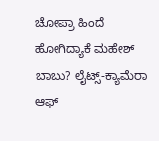ಚೋಪ್ರಾ ಹಿಂದೆ ಹೋಗಿದ್ಯಾಕೆ ಮಹೇಶ್ ಬಾಬು? ಲೈಟ್ಸ್-ಕ್ಯಾಮೆರಾ ಆಫ್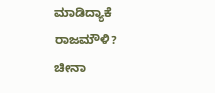ಮಾಡಿದ್ಯಾಕೆ ರಾಜಮೌಳಿ?
ಚೀನಾ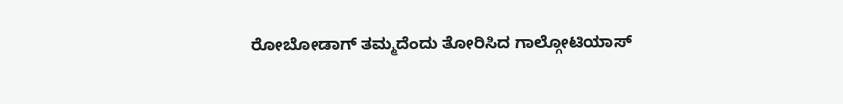ರೋಬೋಡಾಗ್ ತಮ್ಮದೆಂದು ತೋರಿಸಿದ ಗಾಲ್ಗೋಟಿಯಾಸ್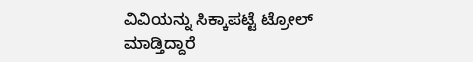ವಿವಿಯನ್ನು ಸಿಕ್ಕಾಪಟ್ಟೆ ಟ್ರೋಲ್ ಮಾಡ್ತಿದ್ದಾರೆ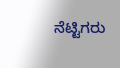ನೆಟ್ಟಿಗರು